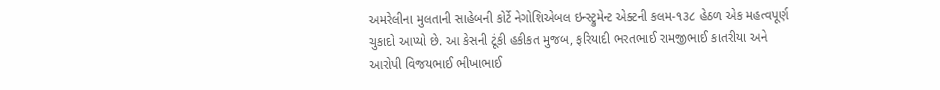અમરેલીના મુલતાની સાહેબની કોર્ટે નેગોશિએબલ ઇન્સ્ટ્રુમેન્ટ એક્ટની કલમ-૧૩૮ હેઠળ એક મહત્વપૂર્ણ ચુકાદો આપ્યો છે. આ કેસની ટૂંકી હકીકત મુજબ, ફરિયાદી ભરતભાઈ રામજીભાઈ કાતરીયા અને આરોપી વિજયભાઈ ભીખાભાઈ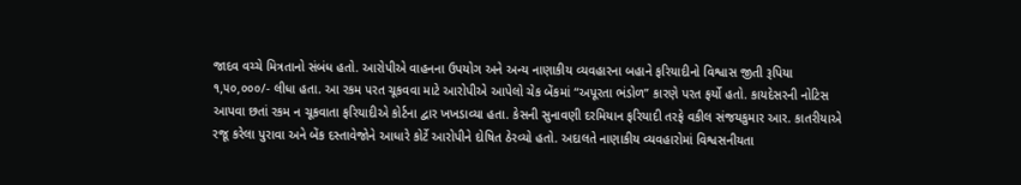જાદવ વચ્ચે મિત્રતાનો સંબંધ હતો. આરોપીએ વાહનના ઉપયોગ અને અન્ય નાણાકીય વ્યવહારના બહાને ફરિયાદીનો વિશ્વાસ જીતી રૂપિયા ૧,૫૦,૦૦૦/- લીધા હતા. આ રકમ પરત ચૂકવવા માટે આરોપીએ આપેલો ચેક બેંકમાં “અપૂરતા ભંડોળ” કારણે પરત ફર્યો હતો. કાયદેસરની નોટિસ આપવા છતાં રકમ ન ચૂકવાતા ફરિયાદીએ કોર્ટના દ્વાર ખખડાવ્યા હતા. કેસની સુનાવણી દરમિયાન ફરિયાદી તરફે વકીલ સંજયકુમાર આર. કાતરીયાએ રજૂ કરેલા પુરાવા અને બેંક દસ્તાવેજોને આધારે કોર્ટે આરોપીને દોષિત ઠેરવ્યો હતો. અદાલતે નાણાકીય વ્યવહારોમાં વિશ્વસનીયતા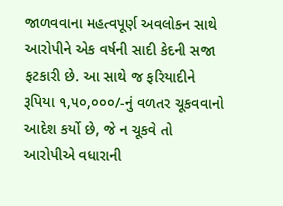જાળવવાના મહત્વપૂર્ણ અવલોકન સાથે આરોપીને એક વર્ષની સાદી કેદની સજા ફટકારી છે. આ સાથે જ ફરિયાદીને રૂપિયા ૧,૫૦,૦૦૦/-નું વળતર ચૂકવવાનો આદેશ કર્યો છે, જે ન ચૂકવે તો આરોપીએ વધારાની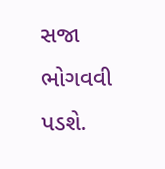સજા ભોગવવી પડશે.